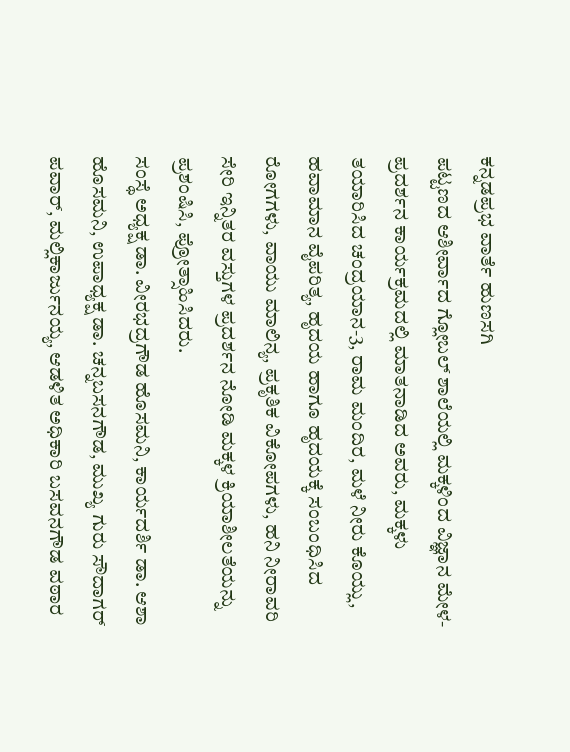ಕನ್ನಡಪ್ರಭ ವಾರ್ತೆ ಹುಣಸಗಿ
ಪಟ್ಟಣದ ಆಶೀರ್ವಾದ ಗ್ಲೋಬಲ್ ಶಾಲೆಯಲ್ಲಿ ಮಕ್ಕಳಿಂದ ವಿಜ್ಞಾನ ಮೇಳ- ಪ್ರದರ್ಶನ ಕಾರ್ಯಕ್ರಮದಲ್ಲಿ ಮಾತನಾಡಿದ ಅವರು, ಮಕ್ಕಳು ತಯಾರಿಸಿದ ಚಂದ್ರಯಾನ-3, ರಾಮ ಮಂದಿರ, ಮಳೆ ನೀರು ಕೊಯ್ಲು, ಹವಾಮಾನ ವೈಪರಿತ್ಯ, ಹೃದಯ ಹಾಗೂ ಹೃದಯಕ್ಕೆ ಸಂಬಂಧಿಸಿದ ರೋಗಗಳು, ವಾಯು ಮಾಲಿನ್ಯ, ಪ್ರಕೃತಿಕ ವಿಕೋಪಗಳು, ಹನಿ ನೀರಾವರಿ ಸೇರಿ ಇನ್ನಿತರ ವಸ್ತುಗಳ ಪ್ರದರ್ಶನ ನೋಡಿ ಮಕ್ಕಳ ಕ್ರಿಯಾಶೀಲತೆಯನ್ನು ಪ್ರಶಂಷಿಸಿ, ಪ್ರೋತ್ಸಾಹಿಸಿದರು.
ಸಂಸ್ಥೆ ಅಧ್ಯಕ್ಷ ಡಾ. ವೀರಭದ್ರಗೌಡ ಹೊಸಮನಿ, ಕಾರ್ಯದರ್ಶಿ ಡಾ. ಆಶಾ ಹೊಸಮನಿ, ಉಪಾಧ್ಯಕ್ಷ ಡಾ. ಚನ್ನಬಸನಗೌಡ, ಮುಖ್ಯ ಗುರು ಸೌದಾಗರ್ ಪವಾರ್, ಮಲ್ಲಿಕಾರ್ಜುನಯ್ಯ, ಆಡಳಿತ ಅಧಿಕಾರಿ ಬಸವನಗೌಡ ವಠಾರ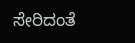ಸೇರಿದಂತೆ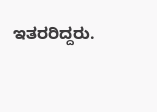ಇತರರಿದ್ದರು.